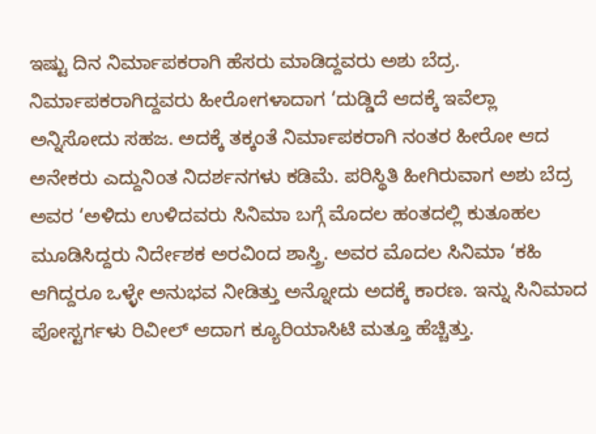ಇಷ್ಟು ದಿನ ನಿರ್ಮಾಪಕರಾಗಿ ಹೆಸರು ಮಾಡಿದ್ದವರು ಅಶು ಬೆದ್ರ. ನಿರ್ಮಾಪಕರಾಗಿದ್ದವರು ಹೀರೋಗಳಾದಾಗ ‘ದುಡ್ಡಿದೆ ಆದಕ್ಕೆ ಇವೆಲ್ಲಾ ಅನ್ನಿಸೋದು ಸಹಜ. ಅದಕ್ಕೆ ತಕ್ಕಂತೆ ನಿರ್ಮಾಪಕರಾಗಿ ನಂತರ ಹೀರೋ ಆದ ಅನೇಕರು ಎದ್ದುನಿಂತ ನಿದರ್ಶನಗಳು ಕಡಿಮೆ. ಪರಿಸ್ಥಿತಿ ಹೀಗಿರುವಾಗ ಅಶು ಬೆದ್ರ ಅವರ ‘ಅಳಿದು ಉಳಿದವರು ಸಿನಿಮಾ ಬಗ್ಗೆ ಮೊದಲ ಹಂತದಲ್ಲಿ ಕುತೂಹಲ ಮೂಡಿಸಿದ್ದರು ನಿರ್ದೇಶಕ ಅರವಿಂದ ಶಾಸ್ತ್ರಿ. ಅವರ ಮೊದಲ ಸಿನಿಮಾ ‘ಕಹಿ ಆಗಿದ್ದರೂ ಒಳ್ಳೇ ಅನುಭವ ನೀಡಿತ್ತು ಅನ್ನೋದು ಅದಕ್ಕೆ ಕಾರಣ. ಇನ್ನು ಸಿನಿಮಾದ ಪೋಸ್ಟರ್ಗಳು ರಿವೀಲ್ ಆದಾಗ ಕ್ಯೂರಿಯಾಸಿಟಿ ಮತ್ತೂ ಹೆಚ್ಚಿತ್ತು.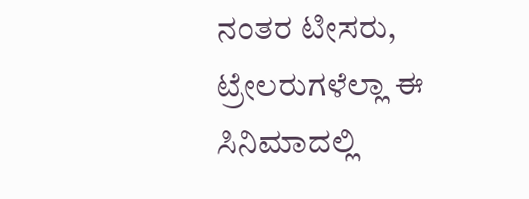ನಂತರ ಟೀಸರು, ಟ್ರೇಲರುಗಳೆಲ್ಲಾ ಈ ಸಿನಿಮಾದಲ್ಲಿ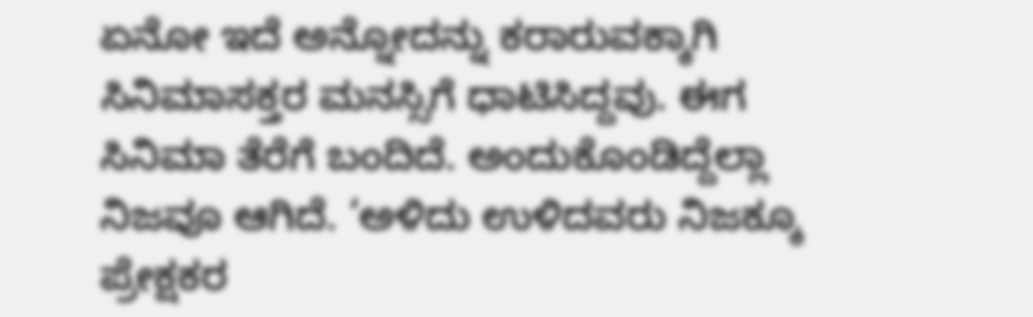ಏನೋ ಇದೆ ಅನ್ನೋದನ್ನು ಕರಾರುವಕ್ಕಾಗಿ ಸಿನಿಮಾಸಕ್ತರ ಮನಸ್ಸಿಗೆ ಧಾಟಿಸಿದ್ದವು. ಈಗ ಸಿನಿಮಾ ತೆರೆಗೆ ಬಂದಿದೆ. ಅಂದುಕೊಂಡಿದ್ದೆಲ್ಲಾ ನಿಜವೂ ಆಗಿದೆ. ‘ಅಳಿದು ಉಳಿದವರು ನಿಜಕ್ಕೂ ಪ್ರೇಕ್ಷಕರ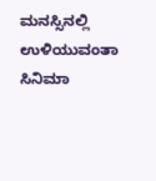ಮನಸ್ಸಿನಲ್ಲಿ ಉಳಿಯುವಂತಾ ಸಿನಿಮಾ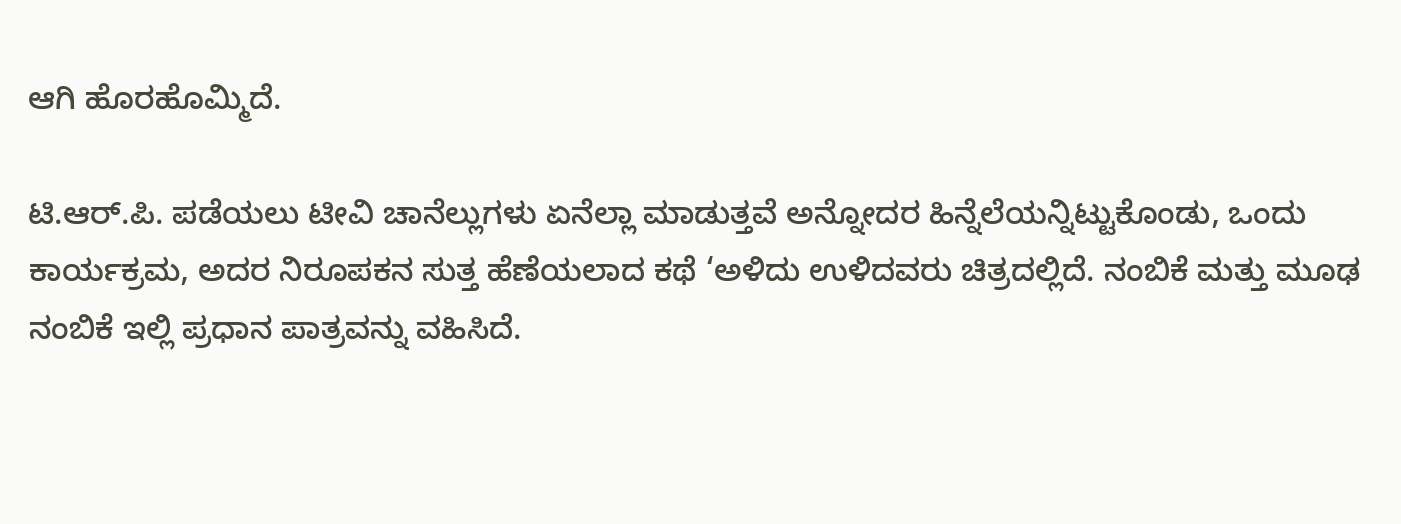ಆಗಿ ಹೊರಹೊಮ್ಮಿದೆ.

ಟಿ.ಆರ್.ಪಿ. ಪಡೆಯಲು ಟೀವಿ ಚಾನೆಲ್ಲುಗಳು ಏನೆಲ್ಲಾ ಮಾಡುತ್ತವೆ ಅನ್ನೋದರ ಹಿನ್ನೆಲೆಯನ್ನಿಟ್ಟುಕೊಂಡು, ಒಂದು ಕಾರ್ಯಕ್ರಮ, ಅದರ ನಿರೂಪಕನ ಸುತ್ತ ಹೆಣೆಯಲಾದ ಕಥೆ ‘ಅಳಿದು ಉಳಿದವರು ಚಿತ್ರದಲ್ಲಿದೆ. ನಂಬಿಕೆ ಮತ್ತು ಮೂಢ ನಂಬಿಕೆ ಇಲ್ಲಿ ಪ್ರಧಾನ ಪಾತ್ರವನ್ನು ವಹಿಸಿದೆ.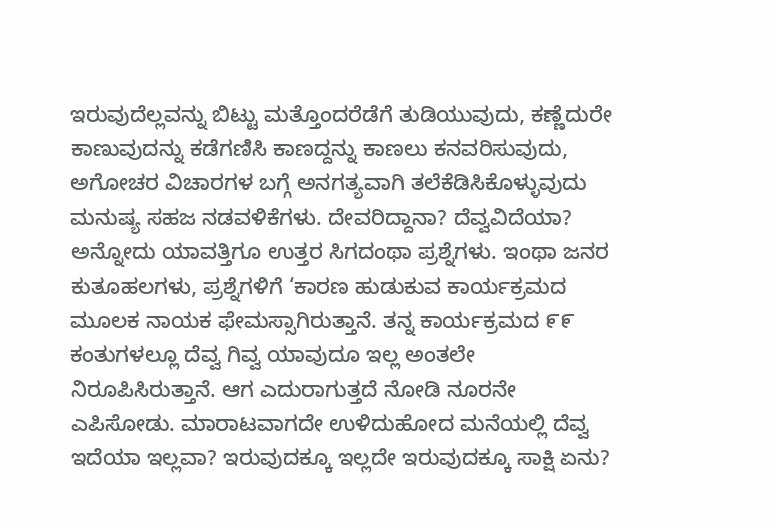ಇರುವುದೆಲ್ಲವನ್ನು ಬಿಟ್ಟು ಮತ್ತೊಂದರೆಡೆಗೆ ತುಡಿಯುವುದು, ಕಣ್ಣೆದುರೇ ಕಾಣುವುದನ್ನು ಕಡೆಗಣಿಸಿ ಕಾಣದ್ದನ್ನು ಕಾಣಲು ಕನವರಿಸುವುದು, ಅಗೋಚರ ವಿಚಾರಗಳ ಬಗ್ಗೆ ಅನಗತ್ಯವಾಗಿ ತಲೆಕೆಡಿಸಿಕೊಳ್ಳುವುದು ಮನುಷ್ಯ ಸಹಜ ನಡವಳಿಕೆಗಳು. ದೇವರಿದ್ದಾನಾ? ದೆವ್ವವಿದೆಯಾ? ಅನ್ನೋದು ಯಾವತ್ತಿಗೂ ಉತ್ತರ ಸಿಗದಂಥಾ ಪ್ರಶ್ನೆಗಳು. ಇಂಥಾ ಜನರ ಕುತೂಹಲಗಳು, ಪ್ರಶ್ನೆಗಳಿಗೆ ‘ಕಾರಣ ಹುಡುಕುವ ಕಾರ್ಯಕ್ರಮದ ಮೂಲಕ ನಾಯಕ ಫೇಮಸ್ಸಾಗಿರುತ್ತಾನೆ. ತನ್ನ ಕಾರ್ಯಕ್ರಮದ ೯೯ ಕಂತುಗಳಲ್ಲೂ ದೆವ್ವ ಗಿವ್ವ ಯಾವುದೂ ಇಲ್ಲ ಅಂತಲೇ ನಿರೂಪಿಸಿರುತ್ತಾನೆ. ಆಗ ಎದುರಾಗುತ್ತದೆ ನೋಡಿ ನೂರನೇ ಎಪಿಸೋಡು. ಮಾರಾಟವಾಗದೇ ಉಳಿದುಹೋದ ಮನೆಯಲ್ಲಿ ದೆವ್ವ ಇದೆಯಾ ಇಲ್ಲವಾ? ಇರುವುದಕ್ಕೂ ಇಲ್ಲದೇ ಇರುವುದಕ್ಕೂ ಸಾಕ್ಷಿ ಏನು?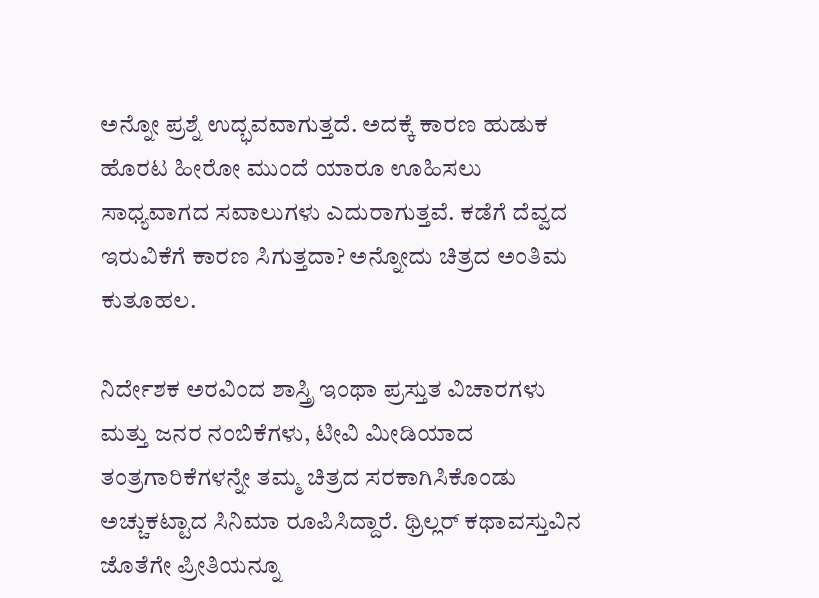ಅನ್ನೋ ಪ್ರಶ್ನೆ ಉದ್ಭವವಾಗುತ್ತದೆ. ಅದಕ್ಕೆ ಕಾರಣ ಹುಡುಕ ಹೊರಟ ಹೀರೋ ಮುಂದೆ ಯಾರೂ ಊಹಿಸಲು ಸಾಧ್ಯವಾಗದ ಸವಾಲುಗಳು ಎದುರಾಗುತ್ತವೆ. ಕಡೆಗೆ ದೆವ್ವದ ಇರುವಿಕೆಗೆ ಕಾರಣ ಸಿಗುತ್ತದಾ? ಅನ್ನೋದು ಚಿತ್ರದ ಅಂತಿಮ ಕುತೂಹಲ.

ನಿರ್ದೇಶಕ ಅರವಿಂದ ಶಾಸ್ತ್ರಿ ಇಂಥಾ ಪ್ರಸ್ತುತ ವಿಚಾರಗಳು ಮತ್ತು ಜನರ ನಂಬಿಕೆಗಳು, ಟೀವಿ ಮೀಡಿಯಾದ ತಂತ್ರಗಾರಿಕೆಗಳನ್ನೇ ತಮ್ಮ ಚಿತ್ರದ ಸರಕಾಗಿಸಿಕೊಂಡು ಅಚ್ಚುಕಟ್ಟಾದ ಸಿನಿಮಾ ರೂಪಿಸಿದ್ದಾರೆ. ಥ್ರಿಲ್ಲರ್ ಕಥಾವಸ್ತುವಿನ ಜೊತೆಗೇ ಪ್ರೀತಿಯನ್ನೂ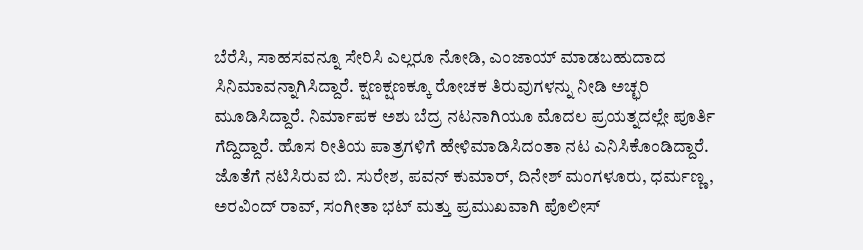ಬೆರೆಸಿ, ಸಾಹಸವನ್ನೂ ಸೇರಿಸಿ ಎಲ್ಲರೂ ನೋಡಿ, ಎಂಜಾಯ್ ಮಾಡಬಹುದಾದ ಸಿನಿಮಾವನ್ನಾಗಿಸಿದ್ದಾರೆ. ಕ್ಷಣಕ್ಷಣಕ್ಕೂ ರೋಚಕ ತಿರುವುಗಳನ್ನು ನೀಡಿ ಅಚ್ಛರಿ ಮೂಡಿಸಿದ್ದಾರೆ. ನಿರ್ಮಾಪಕ ಅಶು ಬೆದ್ರ ನಟನಾಗಿಯೂ ಮೊದಲ ಪ್ರಯತ್ನದಲ್ಲೇ ಪೂರ್ತಿ ಗೆದ್ದಿದ್ದಾರೆ. ಹೊಸ ರೀತಿಯ ಪಾತ್ರಗಳಿಗೆ ಹೇಳಿಮಾಡಿಸಿದಂತಾ ನಟ ಎನಿಸಿಕೊಂಡಿದ್ದಾರೆ. ಜೊತೆಗೆ ನಟಿಸಿರುವ ಬಿ. ಸುರೇಶ, ಪವನ್ ಕುಮಾರ್, ದಿನೇಶ್ ಮಂಗಳೂರು, ಧರ್ಮಣ್ಣ, ಅರವಿಂದ್ ರಾವ್, ಸಂಗೀತಾ ಭಟ್ ಮತ್ತು ಪ್ರಮುಖವಾಗಿ ಪೊಲೀಸ್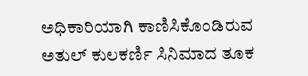ಅಧಿಕಾರಿಯಾಗಿ ಕಾಣಿಸಿಕೊಂಡಿರುವ ಅತುಲ್ ಕುಲಕರ್ಣಿ ಸಿನಿಮಾದ ತೂಕ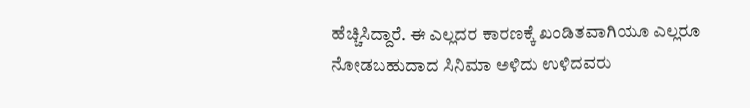ಹೆಚ್ಚಿಸಿದ್ದಾರೆ. ಈ ಎಲ್ಲದರ ಕಾರಣಕ್ಕೆ ಖಂಡಿತವಾಗಿಯೂ ಎಲ್ಲರೂ ನೋಡಬಹುದಾದ ಸಿನಿಮಾ ಅಳಿದು ಉಳಿದವರು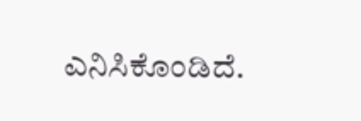ಎನಿಸಿಕೊಂಡಿದೆ.